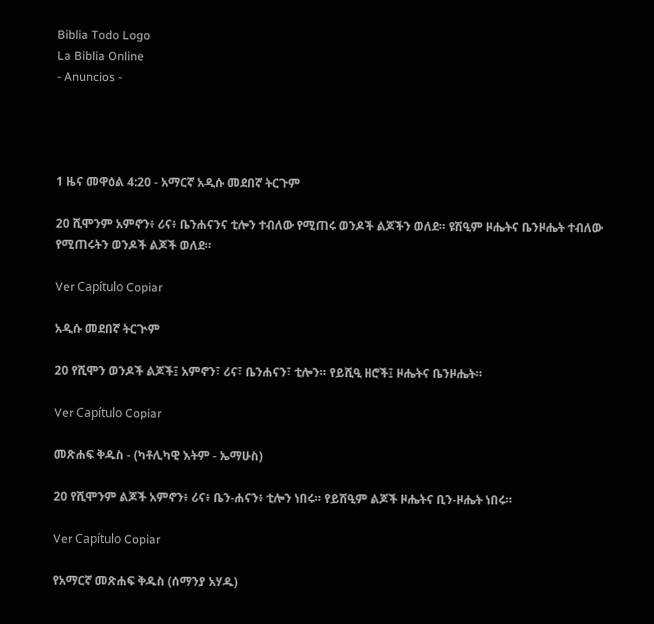Biblia Todo Logo
La Biblia Online
- Anuncios -




1 ዜና መዋዕል 4:20 - አማርኛ አዲሱ መደበኛ ትርጉም

20 ሺሞንም አምኖን፥ ሪና፥ ቤንሐናንና ቲሎን ተብለው የሚጠሩ ወንዶች ልጆችን ወለደ። ዩሽዒም ዞሔትና ቤንዞሔት ተብለው የሚጠሩትን ወንዶች ልጆች ወለደ።

Ver Capítulo Copiar

አዲሱ መደበኛ ትርጒም

20 የሺሞን ወንዶች ልጆች፤ አምኖን፣ ሪና፣ ቤንሐናን፣ ቲሎን። የይሺዒ ዘሮች፤ ዞሔትና ቤንዞሔት።

Ver Capítulo Copiar

መጽሐፍ ቅዱስ - (ካቶሊካዊ እትም - ኤማሁስ)

20 የሺሞንም ልጆች አምኖን፥ ሪና፥ ቤን-ሐናን፥ ቲሎን ነበሩ። የይሽዒም ልጆች ዞሔትና ቢን-ዞሔት ነበሩ።

Ver Capítulo Copiar

የአማርኛ መጽሐፍ ቅዱስ (ሰማንያ አሃዱ)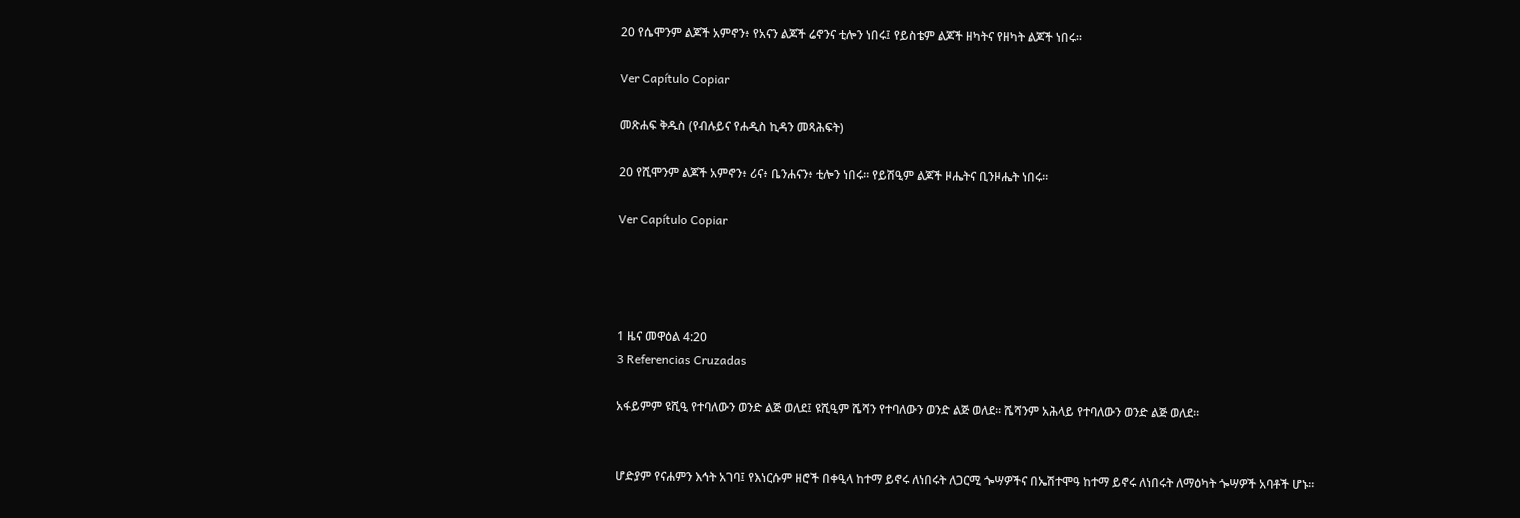20 የሴሞንም ልጆች አምኖን፥ የአናን ልጆች ሬኖንና ቲሎን ነበሩ፤ የይስቴም ልጆች ዘካትና የዘካት ልጆች ነበሩ።

Ver Capítulo Copiar

መጽሐፍ ቅዱስ (የብሉይና የሐዲስ ኪዳን መጻሕፍት)

20 የሺሞንም ልጆች አምኖን፥ ሪና፥ ቤንሐናን፥ ቲሎን ነበሩ። የይሽዒም ልጆች ዞሔትና ቢንዞሔት ነበሩ።

Ver Capítulo Copiar




1 ዜና መዋዕል 4:20
3 Referencias Cruzadas

አፋይምም ዩሺዒ የተባለውን ወንድ ልጅ ወለደ፤ ዩሺዒም ሼሻን የተባለውን ወንድ ልጅ ወለደ። ሼሻንም አሕላይ የተባለውን ወንድ ልጅ ወለደ።


ሆድያም የናሐምን እኅት አገባ፤ የእነርሱም ዘሮች በቀዒላ ከተማ ይኖሩ ለነበሩት ለጋርሚ ጐሣዎችና በኤሽተሞዓ ከተማ ይኖሩ ለነበሩት ለማዕካት ጐሣዎች አባቶች ሆኑ።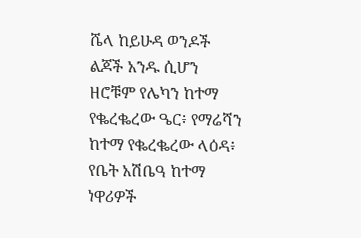ሼላ ከይሁዳ ወንዶች ልጆች አንዱ ሲሆን ዘሮቹም የሌካን ከተማ የቈረቈረው ዔር፥ የማሬሻን ከተማ የቈረቈረው ላዕዳ፥ የቤት አሽቤዓ ከተማ ነዋሪዎች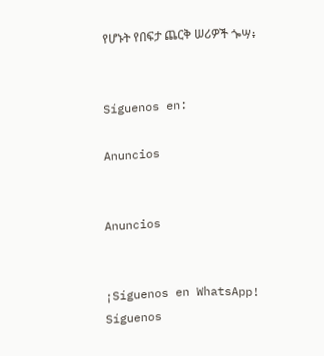የሆኑት የበፍታ ጨርቅ ሠሪዎች ጐሣ፥


Síguenos en:

Anuncios


Anuncios


¡Síguenos en WhatsApp! Síguenos